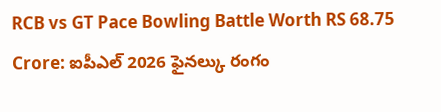RCB vs GT Pace Bowling Battle Worth RS 68.75 Crore: ఐపీఎల్ 2026 ఫైనల్కు రంగం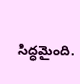సిద్ధమైంది.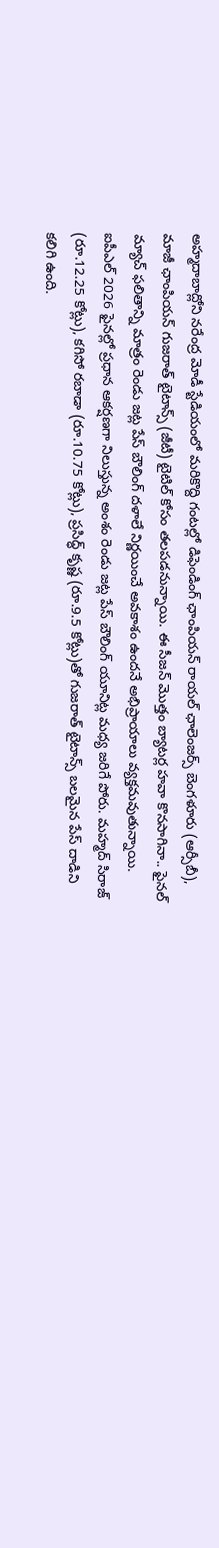అహ్మదాబాద్లోని నరేంద్ర మోడీ స్టేడియంలో మరికొద్ది గంటల్లో డిఫెండింగ్ ఛాంపియన్ రాయల్ ఛాలెంజర్స్ బెంగళూరు (ఆర్సీబీ), మాజీ ఛాంపియన్ గుజరాత్ టైటాన్స్ (జీటీ) టైటిల్ కోసం తలపడనున్నాయి. ఈ సీజన్ మొత్తం బ్యాటర్ల హవా కొనసాగినా.. ఫైనల్ మ్యాచ్ ఫలితాన్ని మాత్రం రెండు జట్ల పేస్ బౌలింగ్ దళాలే నిర్ణయించే అవకాశం ఉందనే అభిప్రాయాలు వ్యక్తమవుతున్నాయి.
ఐపీఎల్ 2026 ఫైనల్లో ప్రధాన ఆకర్షణగా నిలుస్తున్న అంశం రెండు జట్ల పేస్ బౌలింగ్ యూనిట్ల మధ్య జరిగే పోరు. మహ్మద్ సిరాజ్ (రూ.12.25 కోట్లు), కగిసో రబాడా (రూ.10.75 కోట్లు), ప్రసిద్ధ్ కృష్ణ (రూ.9.5 కోట్లు)తో గుజరాత్ టైటాన్స్ బలమైన పేస్ దాడిని కలిగి ఉంది.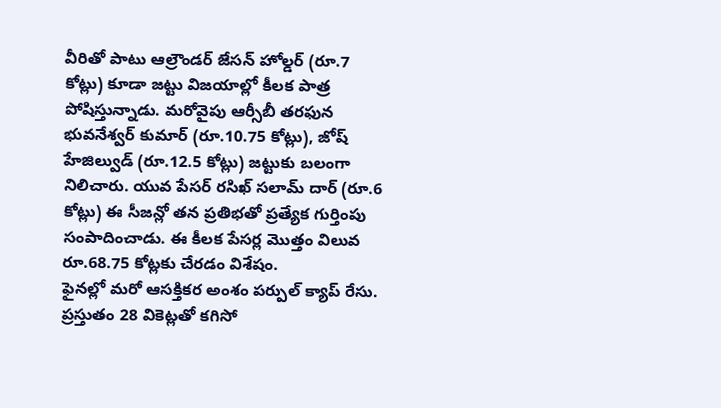వీరితో పాటు ఆల్రౌండర్ జేసన్ హోల్డర్ (రూ.7 కోట్లు) కూడా జట్టు విజయాల్లో కీలక పాత్ర పోషిస్తున్నాడు. మరోవైపు ఆర్సీబీ తరఫున భువనేశ్వర్ కుమార్ (రూ.10.75 కోట్లు), జోష్ హేజిల్వుడ్ (రూ.12.5 కోట్లు) జట్టుకు బలంగా నిలిచారు. యువ పేసర్ రసిఖ్ సలామ్ దార్ (రూ.6 కోట్లు) ఈ సీజన్లో తన ప్రతిభతో ప్రత్యేక గుర్తింపు సంపాదించాడు. ఈ కీలక పేసర్ల మొత్తం విలువ రూ.68.75 కోట్లకు చేరడం విశేషం.
ఫైనల్లో మరో ఆసక్తికర అంశం పర్పుల్ క్యాప్ రేసు. ప్రస్తుతం 28 వికెట్లతో కగిసో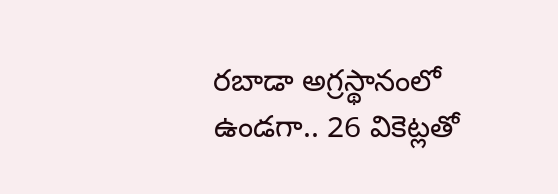రబాడా అగ్రస్థానంలో ఉండగా.. 26 వికెట్లతో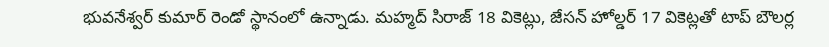భువనేశ్వర్ కుమార్ రెండో స్థానంలో ఉన్నాడు. మహ్మద్ సిరాజ్ 18 వికెట్లు, జేసన్ హోల్డర్ 17 వికెట్లతో టాప్ బౌలర్ల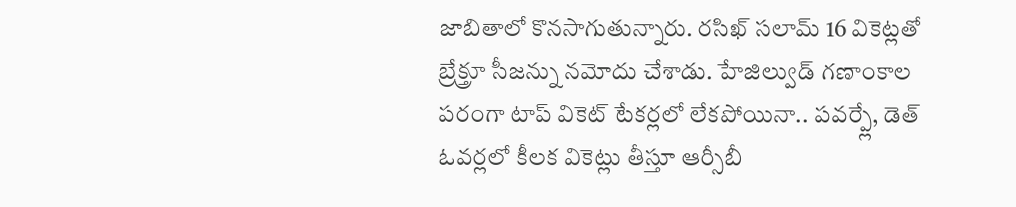జాబితాలో కొనసాగుతున్నారు. రసిఖ్ సలామ్ 16 వికెట్లతో బ్రేక్త్రూ సీజన్ను నమోదు చేశాడు. హేజిల్వుడ్ గణాంకాల పరంగా టాప్ వికెట్ టేకర్లలో లేకపోయినా.. పవర్ప్లే, డెత్ ఓవర్లలో కీలక వికెట్లు తీస్తూ ఆర్సీబీ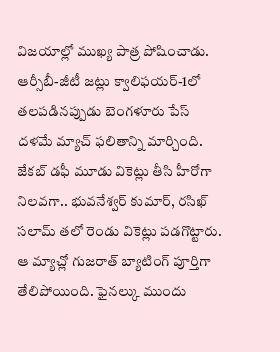విజయాల్లో ముఖ్య పాత్ర పోషించాడు.
ఆర్సీబీ-జీటీ జట్లు క్వాలిఫయర్-1లో తలపడినప్పుడు బెంగళూరు పేస్ దళమే మ్యాచ్ ఫలితాన్ని మార్చింది. జేకబ్ డఫీ మూడు వికెట్లు తీసి హీరోగా నిలవగా.. భువనేశ్వర్ కుమార్, రసిఖ్ సలామ్ తలో రెండు వికెట్లు పడగొట్టారు. ఆ మ్యాచ్లో గుజరాత్ బ్యాటింగ్ పూర్తిగా తేలిపోయింది. ఫైనల్కు ముందు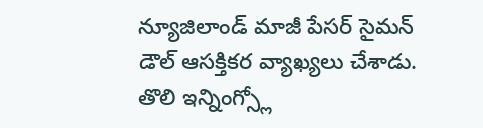న్యూజిలాండ్ మాజీ పేసర్ సైమన్ డౌల్ ఆసక్తికర వ్యాఖ్యలు చేశాడు. తొలి ఇన్నింగ్స్లో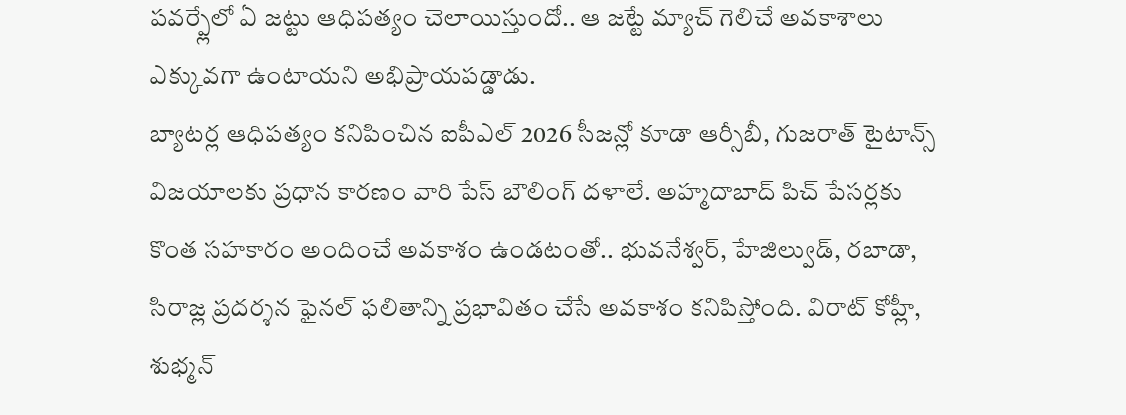పవర్ప్లేలో ఏ జట్టు ఆధిపత్యం చెలాయిస్తుందో.. ఆ జట్టే మ్యాచ్ గెలిచే అవకాశాలు ఎక్కువగా ఉంటాయని అభిప్రాయపడ్డాడు.
బ్యాటర్ల ఆధిపత్యం కనిపించిన ఐపీఎల్ 2026 సీజన్లో కూడా ఆర్సీబీ, గుజరాత్ టైటాన్స్ విజయాలకు ప్రధాన కారణం వారి పేస్ బౌలింగ్ దళాలే. అహ్మదాబాద్ పిచ్ పేసర్లకు కొంత సహకారం అందించే అవకాశం ఉండటంతో.. భువనేశ్వర్, హేజిల్వుడ్, రబాడా, సిరాజ్ల ప్రదర్శన ఫైనల్ ఫలితాన్ని ప్రభావితం చేసే అవకాశం కనిపిస్తోంది. విరాట్ కోహ్లీ, శుభ్మన్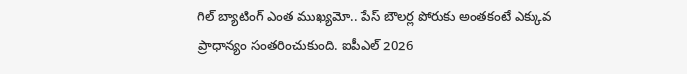గిల్ బ్యాటింగ్ ఎంత ముఖ్యమో.. పేస్ బౌలర్ల పోరుకు అంతకంటే ఎక్కువ ప్రాధాన్యం సంతరించుకుంది. ఐపీఎల్ 2026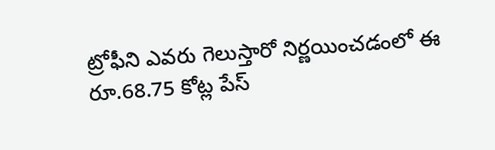ట్రోఫీని ఎవరు గెలుస్తారో నిర్ణయించడంలో ఈ రూ.68.75 కోట్ల పేస్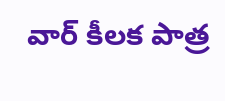వార్ కీలక పాత్ర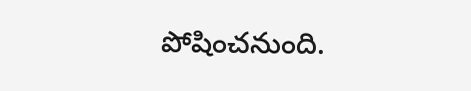పోషించనుంది.